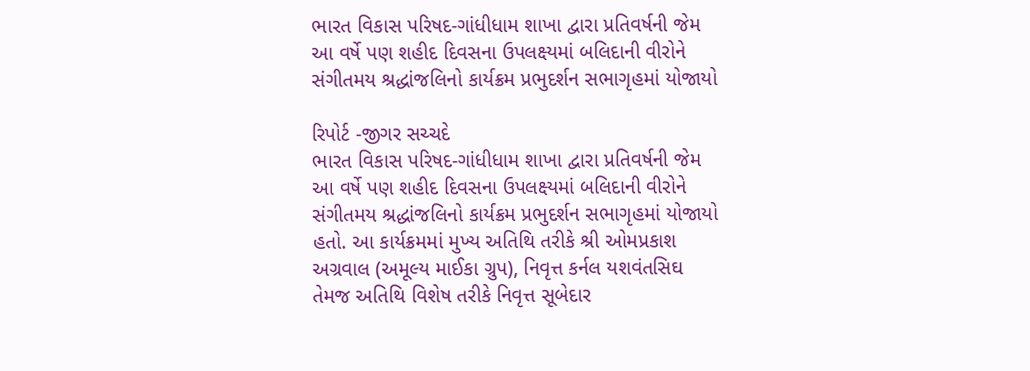ભારત વિકાસ પરિષદ-ગાંધીધામ શાખા દ્વારા પ્રતિવર્ષની જેમ આ વર્ષે પણ શહીદ દિવસના ઉપલક્ષ્યમાં બલિદાની વીરોને સંગીતમય શ્રદ્ધાંજલિનો કાર્યક્રમ પ્રભુદર્શન સભાગૃહમાં યોજાયો

રિપોર્ટ -જીગર સચ્ચદે
ભારત વિકાસ પરિષદ-ગાંધીધામ શાખા દ્વારા પ્રતિવર્ષની જેમ આ વર્ષે પણ શહીદ દિવસના ઉપલક્ષ્યમાં બલિદાની વીરોને સંગીતમય શ્રદ્ધાંજલિનો કાર્યક્રમ પ્રભુદર્શન સભાગૃહમાં યોજાયો હતો. આ કાર્યક્રમમાં મુખ્ય અતિથિ તરીકે શ્રી ઓમપ્રકાશ અગ્રવાલ (અમૂલ્ય માઈકા ગ્રુપ), નિવૃત્ત કર્નલ યશવંતસિઘ તેમજ અતિથિ વિશેષ તરીકે નિવૃત્ત સૂબેદાર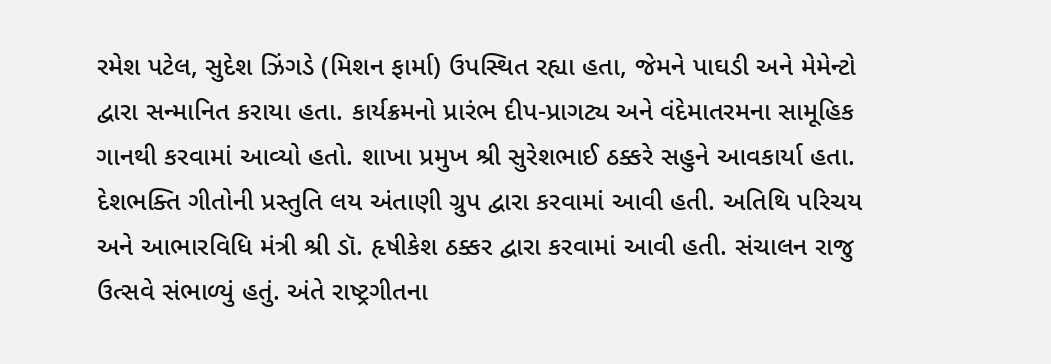રમેશ પટેલ, સુદેશ ઝિંગડે (મિશન ફાર્મા) ઉપસ્થિત રહ્યા હતા, જેમને પાઘડી અને મેમેન્ટો દ્વારા સન્માનિત કરાયા હતા. કાર્યક્રમનો પ્રારંભ દીપ-પ્રાગટ્ય અને વંદેમાતરમના સામૂહિક ગાનથી કરવામાં આવ્યો હતો. શાખા પ્રમુખ શ્રી સુરેશભાઈ ઠક્કરે સહુને આવકાર્યા હતા. દેશભક્તિ ગીતોની પ્રસ્તુતિ લય અંતાણી ગ્રુપ દ્વારા કરવામાં આવી હતી. અતિથિ પરિચય અને આભારવિધિ મંત્રી શ્રી ડૉ. હૃષીકેશ ઠક્કર દ્વારા કરવામાં આવી હતી. સંચાલન રાજુ ઉત્સવે સંભાળ્યું હતું. અંતે રાષ્ટ્રગીતના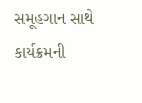સમૂહગાન સાથે કાર્યક્રમની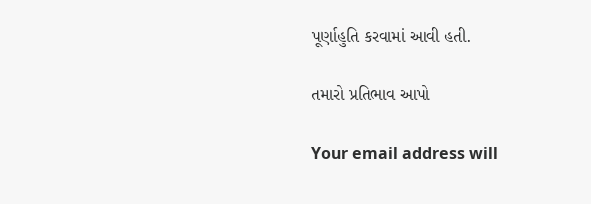પૂર્ણાહુતિ કરવામાં આવી હતી.

તમારો પ્રતિભાવ આપો

Your email address will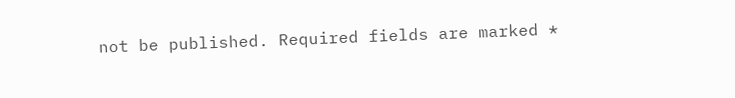not be published. Required fields are marked *